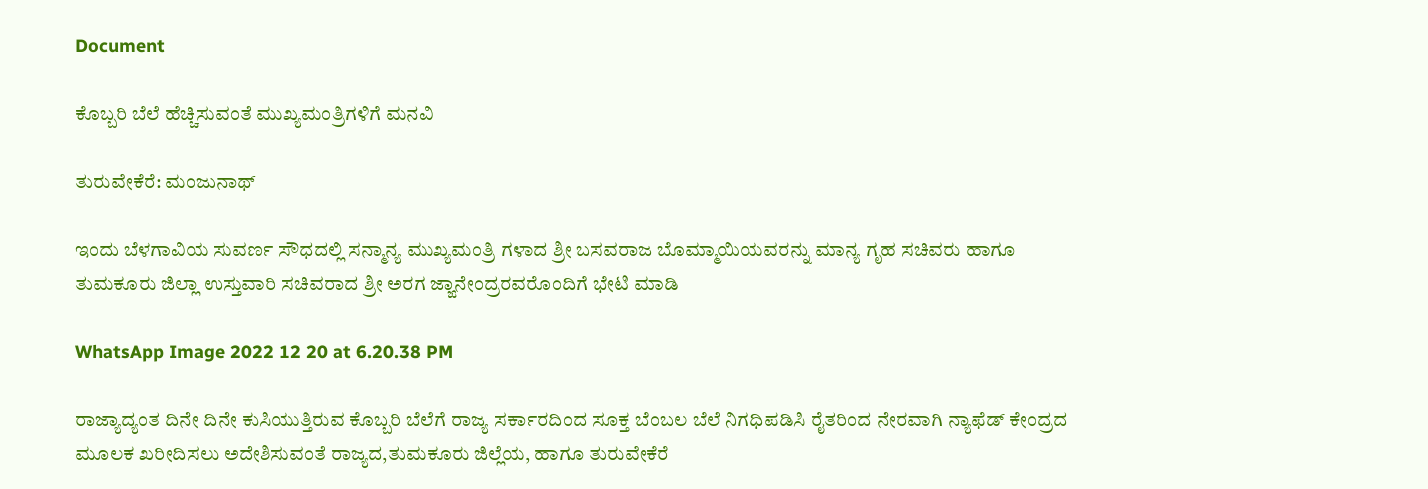Document

ಕೊಬ್ಬರಿ ಬೆಲೆ ಹೆಚ್ಚಿಸುವಂತೆ ಮುಖ್ಯಮಂತ್ರಿಗಳಿಗೆ ಮನವಿ

ತುರುವೇಕೆರೆ: ಮಂಜುನಾಥ್

ಇಂದು ಬೆಳಗಾವಿಯ ಸುವರ್ಣ ಸೌಧದಲ್ಲಿ ಸನ್ಮಾನ್ಯ ಮುಖ್ಯಮಂತ್ರಿ ಗಳಾದ ಶ್ರೀ ಬಸವರಾಜ ಬೊಮ್ಮಾಯಿಯವರನ್ನು ಮಾನ್ಯ ಗೃಹ ಸಚಿವರು ಹಾಗೂ ತುಮಕೂರು ಜಿಲ್ಲಾ ಉಸ್ತುವಾರಿ ಸಚಿವರಾದ ಶ್ರೀ ಅರಗ ಜ್ಙಾನೇಂದ್ರರವರೊಂದಿಗೆ ಭೇಟಿ ಮಾಡಿ

WhatsApp Image 2022 12 20 at 6.20.38 PM

ರಾಜ್ಯಾದ್ಯಂತ ದಿನೇ ದಿನೇ ಕುಸಿಯುತ್ತಿರುವ ಕೊಬ್ಬರಿ ಬೆಲೆಗೆ ರಾಜ್ಯ ಸರ್ಕಾರದಿಂದ ಸೂಕ್ತ ಬೆಂಬಲ ಬೆಲೆ ನಿಗಧಿಪಡಿಸಿ ರೈತರಿಂದ ನೇರವಾಗಿ ನ್ಯಾಫೆಡ್ ಕೇಂದ್ರದ ಮೂಲಕ ಖರೀದಿಸಲು ಅದೇಶಿಸುವಂತೆ ರಾಜ್ಯದ,ತುಮಕೂರು ಜಿಲ್ಲೆಯ, ಹಾಗೂ ತುರುವೇಕೆರೆ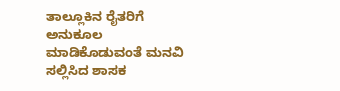ತಾಲ್ಲೂಕಿನ ರೈತರಿಗೆ ಅನುಕೂಲ ಮಾಡಿಕೊಡುವಂತೆ ಮನವಿ ಸಲ್ಲಿಸಿದ ಶಾಸಕ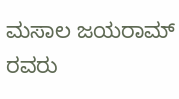ಮಸಾಲ ಜಯರಾಮ್ ರವರು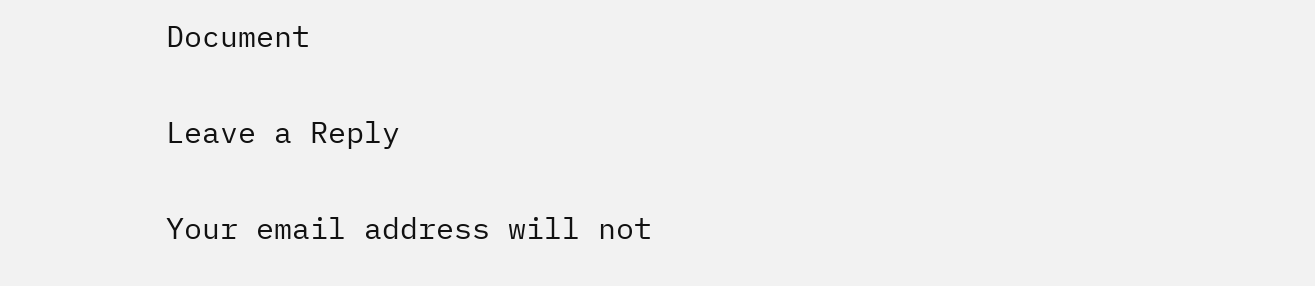Document

Leave a Reply

Your email address will not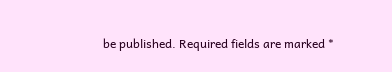be published. Required fields are marked *